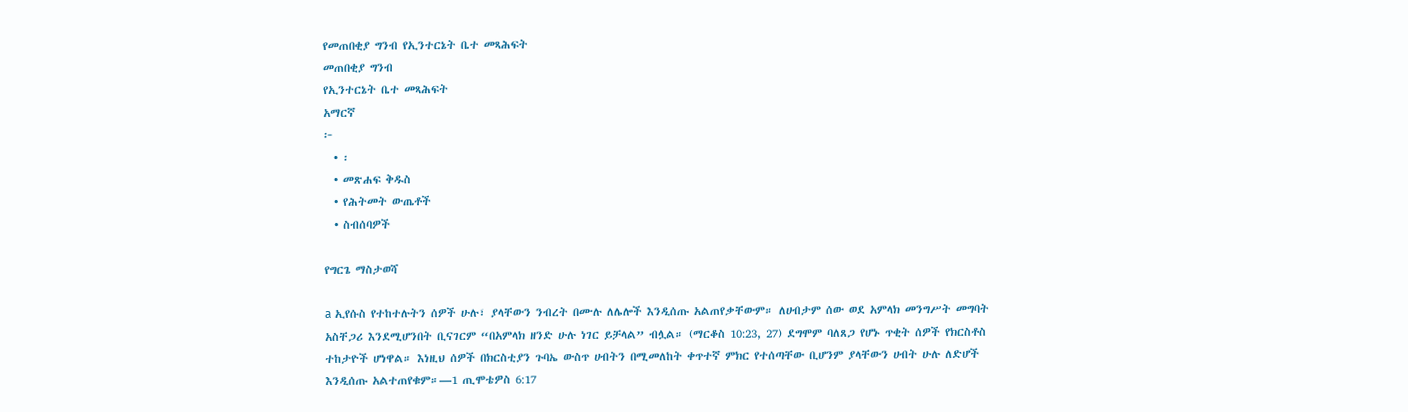የመጠበቂያ ግንብ የኢንተርኔት ቤተ መጻሕፍት
መጠበቂያ ግንብ
የኢንተርኔት ቤተ መጻሕፍት
አማርኛ
፦
  • ፡
  • መጽሐፍ ቅዱስ
  • የሕትመት ውጤቶች
  • ስብሰባዎች

የግርጌ ማስታወሻ

a ኢየሱስ የተከተሉትን ሰዎች ሁሉ፣ ያላቸውን ንብረት በሙሉ ለሌሎች እንዲሰጡ አልጠየቃቸውም። ለሀብታም ሰው ወደ አምላክ መንግሥት መግባት አስቸጋሪ እንደሚሆንበት ቢናገርም “በአምላክ ዘንድ ሁሉ ነገር ይቻላል” ብሏል። (ማርቆስ 10:23, 27) ደግሞም ባለጸጋ የሆኑ ጥቂት ሰዎች የክርስቶስ ተከታዮች ሆነዋል። እነዚህ ሰዎች በክርስቲያን ጉባኤ ውስጥ ሀብትን በሚመለከት ቀጥተኛ ምክር የተሰጣቸው ቢሆንም ያላቸውን ሀብት ሁሉ ለድሆች እንዲሰጡ አልተጠየቁም።—1 ጢሞቴዎስ 6:17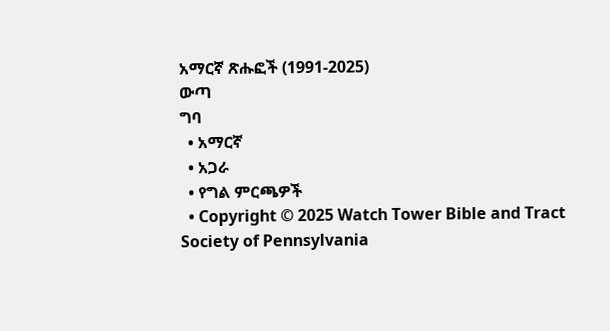አማርኛ ጽሑፎች (1991-2025)
ውጣ
ግባ
  • አማርኛ
  • አጋራ
  • የግል ምርጫዎች
  • Copyright © 2025 Watch Tower Bible and Tract Society of Pennsylvania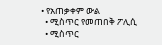• የአጠቃቀም ውል
  • ሚስጥር የመጠበቅ ፖሊሲ
  • ሚስጥር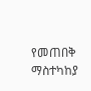የመጠበቅ ማስተካከያ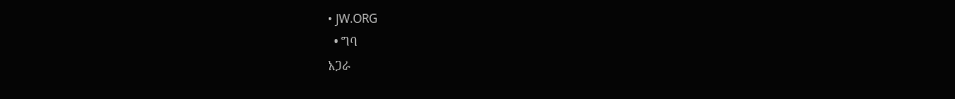• JW.ORG
  • ግባ
አጋራ